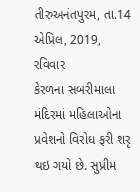તીરુઅનંતપુરમ, તા.14 એપ્રિલ, 2019, રવિવાર
કેરળના સબરીમાલા મંદિરમાં મહિલાઓના પ્રવેશનો વિરોધ ફરી શરૃ થઇ ગયો છે. સુપ્રીમ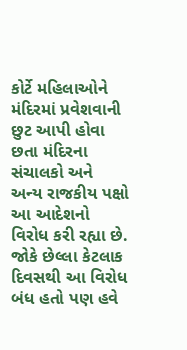કોર્ટે મહિલાઓને મંદિરમાં પ્રવેશવાની છુટ આપી હોવા છતા મંદિરના સંચાલકો અને અન્ય રાજકીય પક્ષો આ આદેશનો વિરોધ કરી રહ્યા છે.
જોકે છેલ્લા કેટલાક દિવસથી આ વિરોધ બંધ હતો પણ હવે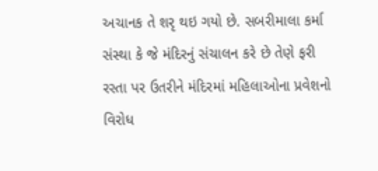અચાનક તે શરૃ થઇ ગયો છે. સબરીમાલા કર્મા સંસ્થા કે જે મંદિરનું સંચાલન કરે છે તેણે ફરી રસ્તા પર ઉતરીને મંદિરમાં મહિલાઓના પ્રવેશનો વિરોધ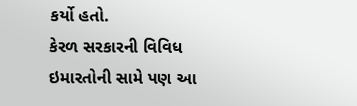કર્યો હતો.
કેરળ સરકારની વિવિધ ઇમારતોની સામે પણ આ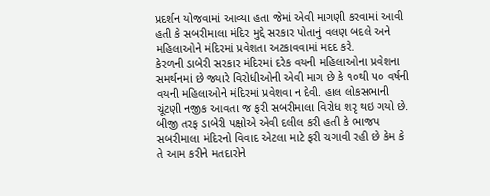પ્રદર્શન યોજવામાં આવ્યા હતા જેમાં એવી માગણી કરવામાં આવી હતી કે સબરીમાલા મંદિર મુદ્દે સરકાર પોતાનું વલણ બદલે અને મહિલાઓને મંદિરમાં પ્રવેશતા અટકાવવામાં મદદ કરે.
કેરળની ડાબેરી સરકાર મંદિરમાં દરેક વયની મહિલાઓના પ્રવેશના સમર્થનમાં છે જ્યારે વિરોધીઓની એવી માગ છે કે ૧૦થી ૫૦ વર્ષની વયની મહિલાઓને મંદિરમાં પ્રવેશવા ન દેવી. હાલ લોકસભાની ચૂંટણી નજીક આવતા જ ફરી સબરીમાલા વિરોધ શરૃ થઇ ગયો છે.
બીજી તરફ ડાબેરી પક્ષોએ એવી દલીલ કરી હતી કે ભાજપ સબરીમાલા મંદિરનો વિવાદ એટલા માટે ફરી ચગાવી રહી છે કેમ કે તે આમ કરીને મતદારોને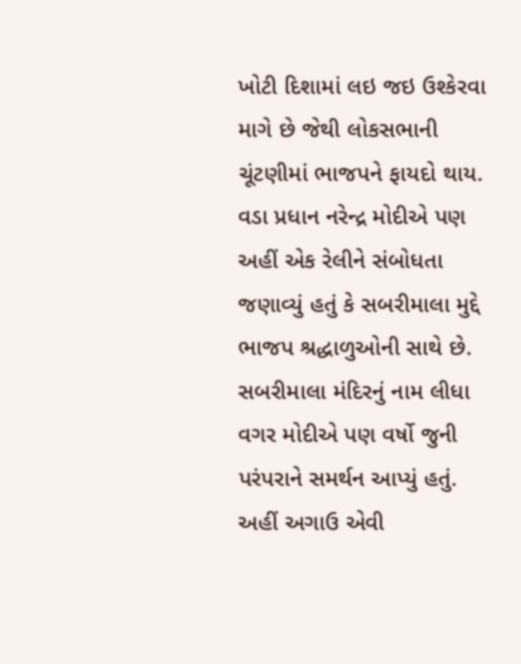ખોટી દિશામાં લઇ જઇ ઉશ્કેરવા માગે છે જેથી લોકસભાની ચૂંટણીમાં ભાજપને ફાયદો થાય. વડા પ્રધાન નરેન્દ્ર મોદીએ પણ અહીં એક રેલીને સંબોધતા જણાવ્યું હતું કે સબરીમાલા મુદ્દે ભાજપ શ્રદ્ધાળુઓની સાથે છે.
સબરીમાલા મંદિરનું નામ લીધા વગર મોદીએ પણ વર્ષો જુની પરંપરાને સમર્થન આપ્યું હતું. અહીં અગાઉ એવી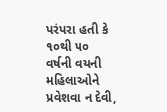પરંપરા હતી કે ૧૦થી ૫૦ વર્ષની વયની મહિલાઓને પ્રવેશવા ન દેવી,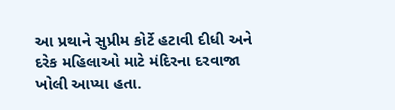આ પ્રથાને સુપ્રીમ કોર્ટે હટાવી દીધી અને દરેક મહિલાઓ માટે મંદિરના દરવાજા ખોલી આપ્યા હતા.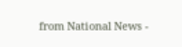from National News -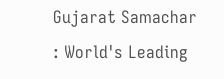Gujarat Samachar : World's Leading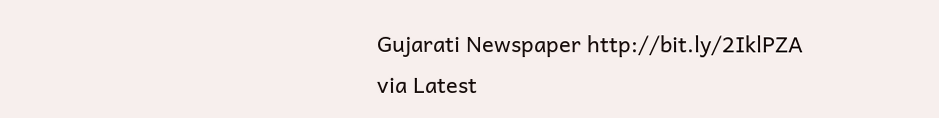Gujarati Newspaper http://bit.ly/2IklPZA
via Latest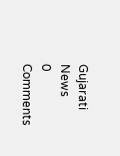Gujarati News
0 Comments